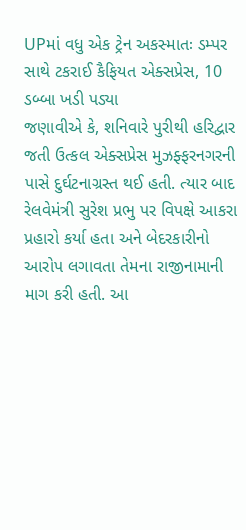UPમાં વધુ એક ટ્રેન અકસ્માતઃ ડમ્પર સાથે ટકરાઈ કૈફિયત એક્સપ્રેસ, 10 ડબ્બા ખડી પડ્યા
જણાવીએ કે, શનિવારે પુરીથી હરિદ્વાર જતી ઉત્કલ એક્સપ્રેસ મુઝફ્ફરનગરની પાસે દુર્ઘટનાગ્રસ્ત થઈ હતી. ત્યાર બાદ રેલવેમંત્રી સુરેશ પ્રભુ પર વિપક્ષે આકરા પ્રહારો કર્યા હતા અને બેદરકારીનો આરોપ લગાવતા તેમના રાજીનામાની માગ કરી હતી. આ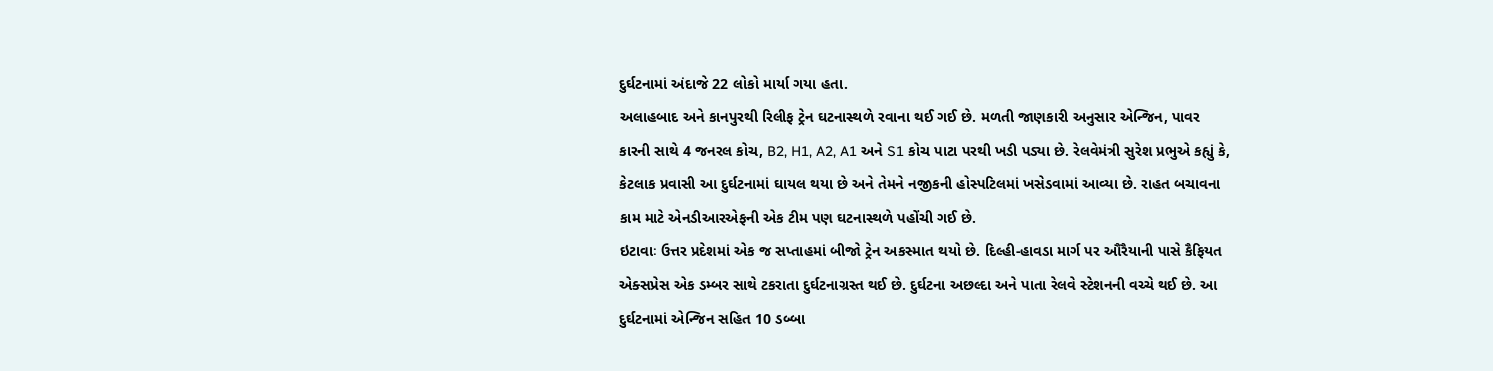દુર્ઘટનામાં અંદાજે 22 લોકો માર્યા ગયા હતા.
અલાહબાદ અને કાનપુરથી રિલીફ ટ્રેન ઘટનાસ્થળે રવાના થઈ ગઈ છે. મળતી જાણકારી અનુસાર એન્જિન, પાવર કારની સાથે 4 જનરલ કોચ, B2, H1, A2, A1 અને S1 કોચ પાટા પરથી ખડી પડ્યા છે. રેલવેમંત્રી સુરેશ પ્રભુએ કહ્યું કે, કેટલાક પ્રવાસી આ દુર્ઘટનામાં ઘાયલ થયા છે અને તેમને નજીકની હોસ્પટિલમાં ખસેડવામાં આવ્યા છે. રાહત બચાવના કામ માટે એનડીઆરએફની એક ટીમ પણ ઘટનાસ્થળે પહોંચી ગઈ છે.
ઇટાવાઃ ઉત્તર પ્રદેશમાં એક જ સપ્તાહમાં બીજો ટ્રેન અકસ્માત થયો છે. દિલ્હી-હાવડા માર્ગ પર ઔરૈયાની પાસે કૈફિયત એક્સપ્રેસ એક ડમ્બર સાથે ટકરાતા દુર્ઘટનાગ્રસ્ત થઈ છે. દુર્ઘટના અછલ્દા અને પાતા રેલવે સ્ટેશનની વચ્ચે થઈ છે. આ દુર્ઘટનામાં એન્જિન સહિત 10 ડબ્બા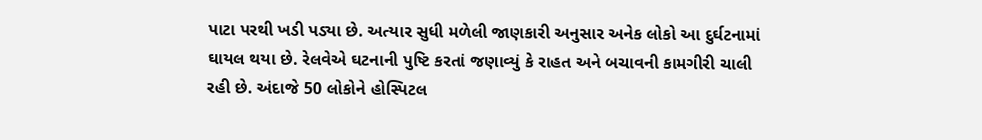પાટા પરથી ખડી પડ્યા છે. અત્યાર સુધી મળેલી જાણકારી અનુસાર અનેક લોકો આ દુર્ઘટનામાં ઘાયલ થયા છે. રેલવેએ ઘટનાની પુષ્ટિ કરતાં જણાવ્યું કે રાહત અને બચાવની કામગીરી ચાલી રહી છે. અંદાજે 50 લોકોને હોસ્પિટલ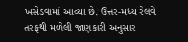ખસેડવામાં આવ્યા છે. ઉત્તર-મધ્ય રેલવે તરફથી મળેલી જાણકારી અનુસાર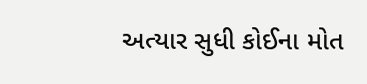અત્યાર સુધી કોઈના મોત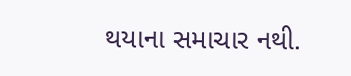થયાના સમાચાર નથી.